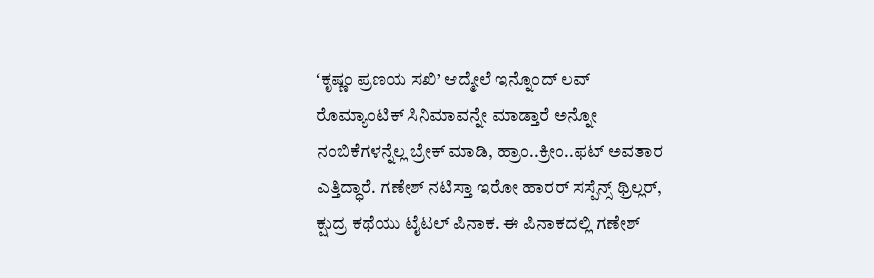ʻಕೃಷ್ಣಂ ಪ್ರಣಯ ಸಖಿ’ ಆದ್ಮೇಲೆ ಇನ್ನೊಂದ್ ಲವ್ ರೊಮ್ಯಾಂಟಿಕ್ ಸಿನಿಮಾವನ್ನೇ ಮಾಡ್ತಾರೆ ಅನ್ನೋ ನಂಬಿಕೆಗಳನ್ನೆಲ್ಲ ಬ್ರೇಕ್ ಮಾಡಿ, ಹ್ರಾಂ..ಕ್ರೀಂ..ಫಟ್ ಅವತಾರ ಎತ್ತಿದ್ಧಾರೆ. ಗಣೇಶ್ ನಟಿಸ್ತಾ ಇರೋ ಹಾರರ್ ಸಸ್ಪೆನ್ಸ್ ಥ್ರಿಲ್ಲರ್, ಕ್ಷುದ್ರ ಕಥೆಯು ಟೈಟಲ್ ಪಿನಾಕ. ಈ ಪಿನಾಕದಲ್ಲಿ ಗಣೇಶ್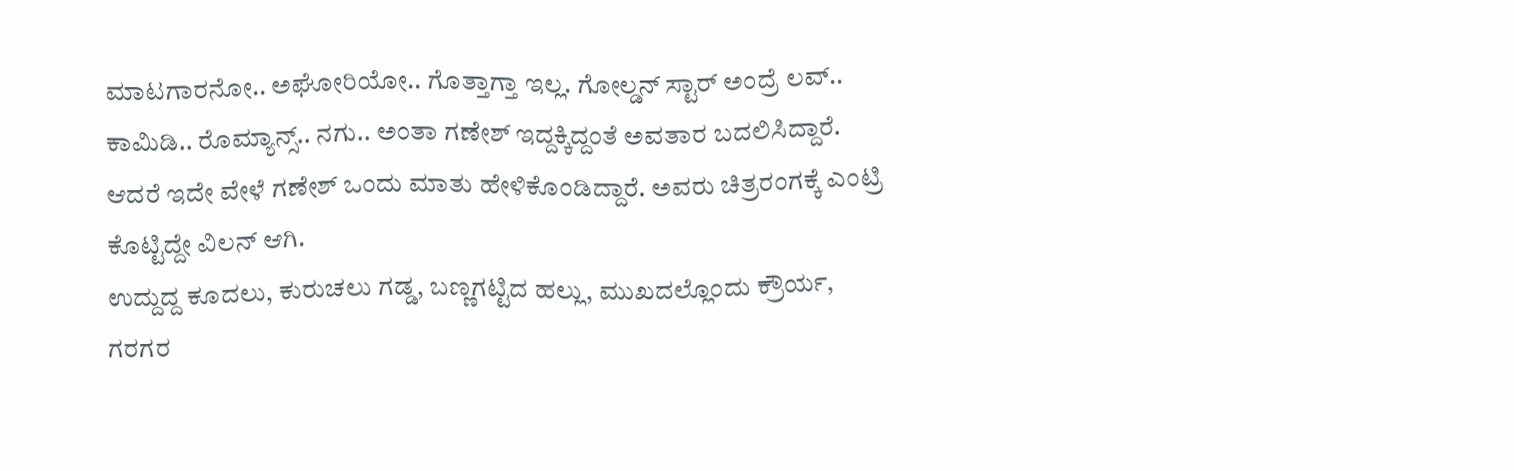ಮಾಟಗಾರನೋ.. ಅಘೋರಿಯೋ.. ಗೊತ್ತಾಗ್ತಾ ಇಲ್ಲ. ಗೋಲ್ಡನ್ ಸ್ಟಾರ್ ಅಂದ್ರೆ ಲವ್.. ಕಾಮಿಡಿ.. ರೊಮ್ಯಾನ್ಸ್.. ನಗು.. ಅಂತಾ ಗಣೇಶ್ ಇದ್ದಕ್ಕಿದ್ದಂತೆ ಅವತಾರ ಬದಲಿಸಿದ್ದಾರೆ. ಆದರೆ ಇದೇ ವೇಳೆ ಗಣೇಶ್ ಒಂದು ಮಾತು ಹೇಳಿಕೊಂಡಿದ್ದಾರೆ. ಅವರು ಚಿತ್ರರಂಗಕ್ಕೆ ಎಂಟ್ರಿ ಕೊಟ್ಟಿದ್ದೇ ವಿಲನ್ ಆಗಿ.
ಉದ್ದುದ್ದ ಕೂದಲು, ಕುರುಚಲು ಗಡ್ಡ, ಬಣ್ಣಗಟ್ಟಿದ ಹಲ್ಲು, ಮುಖದಲ್ಲೊಂದು ಕ್ರೌರ್ಯ, ಗರಗರ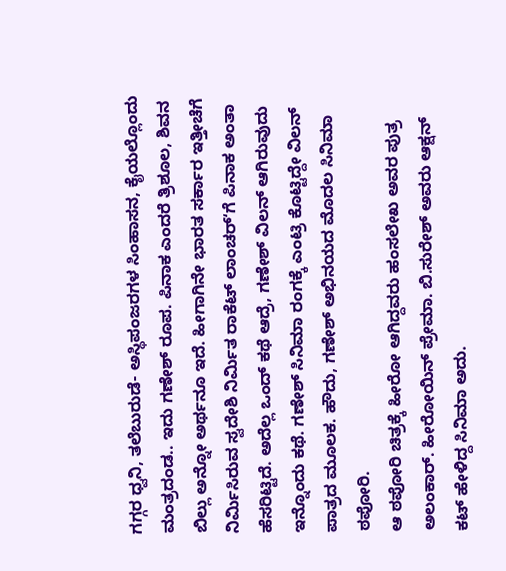ಗಗ್ಗರ ಧ್ವನಿ, ತಲೆಬುರುಡೆ- ಅಸ್ಥಿಪಂಜರಗಳ ಸಿಂಹಾಸನ, ಕೈಯಲ್ಲೊಂದು ಮಂತ್ರದಂಡ.. ಇದು ಗಣೇಶ್ ರೂಪ. ಪಿನಾಕ ಎಂದರೆ ತ್ರಿಶೂಲ, ಶಿವನ ಬಿಲ್ಲು ಅನ್ನೋ ಅರ್ಥನೂ ಇದೆ. ಹೀಗಾಗಿನೇ ಭಾರತ ಸರ್ಕಾರ ಇತ್ತೀಚೆಗೆ ನಿರ್ಮಿಸಿರುವ ಸ್ವದೇಶಿ ನಿರ್ಮಿತ ರಾಕೆಟ್ ಲಾಂಚರ್ʻಗೆ ಪಿನಾಕ ಅಂತಾ ಹೆಸರಿಟ್ಟಿದೆ. ಅದೆಲ್ಲ ಒಂದ್ ಕಥೆ ಆದ್ರೆ, ಗಣೇಶ್ ವಿಲನ್ ಆಗಿರುವುದು ಇನ್ನೊಂದು ಕಥೆ. ಗಣೇಶ್ ಸಿನಿಮಾ ರಂಗಕ್ಕೆ ಎಂಟ್ರಿ ಕೊಟ್ಟಿದ್ದೇ ವಿಲನ್ ಪಾತ್ರದ ಮೂಲಕ. ಹೌದು, ಗಣೇಶ್ ಅಭಿನಯದ ಮೊದಲ ಸಿನಿಮಾ ಠಪೋರಿ.
ಆ ಠಪೋರಿ ಚಿತ್ರಕ್ಕೆ ಹೀರೋ ಆಗಿದ್ದವರು ಹಂಸಲೇಖ ಅವರ ಪುತ್ರ ಅಲಂಕಾರ್. ಹೀರೋಯಿನ್ ಪ್ರೇಮಾ. ಬಿ.ಸುರೇಶ್ ಅವರು ಆಕ್ಷನ್ ಕಟ್ ಹೇಳಿದ್ದ ಸಿನಿಮಾ ಅದು.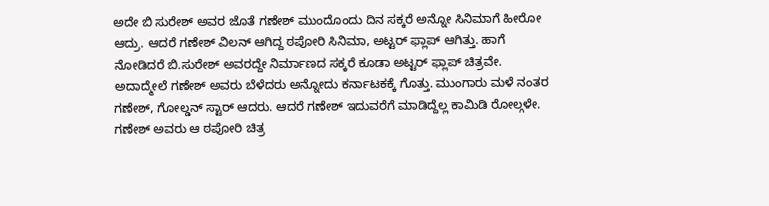ಅದೇ ಬಿ ಸುರೇಶ್ ಅವರ ಜೊತೆ ಗಣೇಶ್ ಮುಂದೊಂದು ದಿನ ಸಕ್ಕರೆ ಅನ್ನೋ ಸಿನಿಮಾಗೆ ಹೀರೋ ಆದ್ರು. ಆದರೆ ಗಣೇಶ್ ವಿಲನ್ ಆಗಿದ್ದ ಠಪೋರಿ ಸಿನಿಮಾ, ಅಟ್ಟರ್ ಫ್ಲಾಪ್ ಆಗಿತ್ತು. ಹಾಗೆ ನೋಡಿದರೆ ಬಿ.ಸುರೇಶ್ ಅವರದ್ದೇ ನಿರ್ಮಾಣದ ಸಕ್ಕರೆ ಕೂಡಾ ಅಟ್ಟರ್ ಫ್ಲಾಪ್ ಚಿತ್ರವೇ.
ಅದಾದ್ಮೇಲೆ ಗಣೇಶ್ ಅವರು ಬೆಳೆದರು ಅನ್ನೋದು ಕರ್ನಾಟಕಕ್ಕೆ ಗೊತ್ತು. ಮುಂಗಾರು ಮಳೆ ನಂತರ ಗಣೇಶ್, ಗೋಲ್ಡನ್ ಸ್ಟಾರ್ ಆದರು. ಆದರೆ ಗಣೇಶ್ ಇದುವರೆಗೆ ಮಾಡಿದ್ದೆಲ್ಲ ಕಾಮಿಡಿ ರೋಲ್ಗಳೇ. ಗಣೇಶ್ ಅವರು ಆ ಠಪೋರಿ ಚಿತ್ರ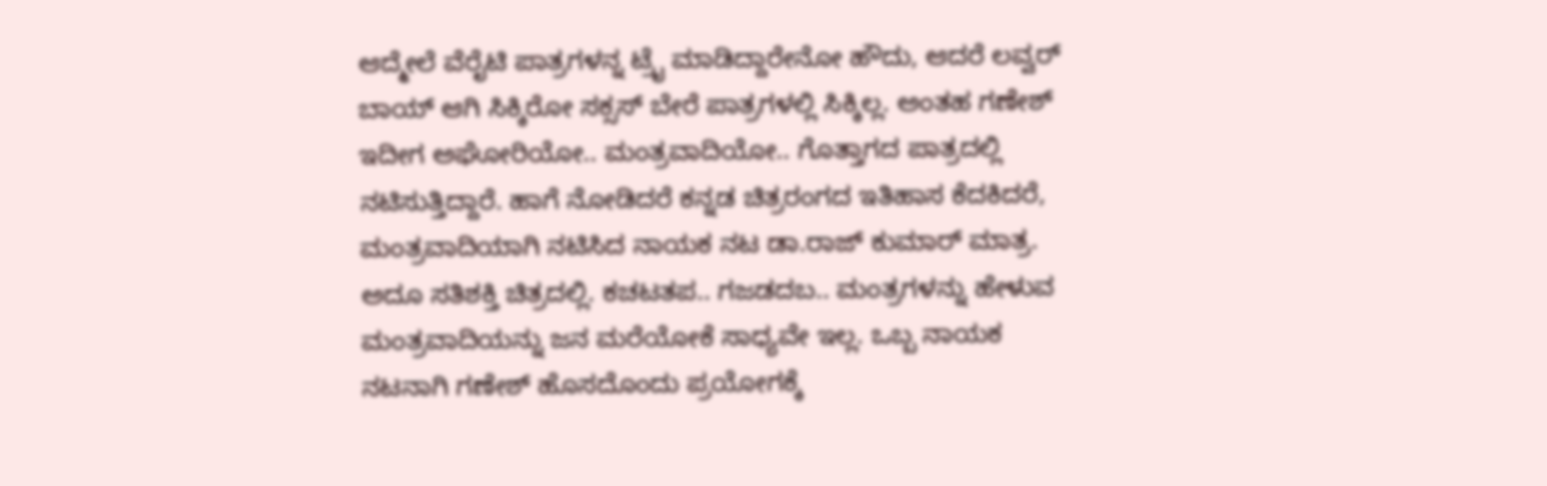ಆದ್ಮೇಲೆ ವೆರೈಟಿ ಪಾತ್ರಗಳನ್ನ ಟ್ರೈ ಮಾಡಿದ್ದಾರೇನೋ ಹೌದು, ಆದರೆ ಲವ್ವರ್ ಬಾಯ್ ಆಗಿ ಸಿಕ್ಕಿರೋ ಸಕ್ಸಸ್ ಬೇರೆ ಪಾತ್ರಗಳಲ್ಲಿ ಸಿಕ್ಕಿಲ್ಲ. ಅಂತಹ ಗಣೇಶ್ ಇದೀಗ ಅಘೋರಿಯೋ.. ಮಂತ್ರವಾದಿಯೋ.. ಗೊತ್ತಾಗದ ಪಾತ್ರದಲ್ಲಿ ನಟಿಸುತ್ತಿದ್ದಾರೆ. ಹಾಗೆ ನೋಡಿದರೆ ಕನ್ನಡ ಚಿತ್ರರಂಗದ ಇತಿಹಾಸ ಕೆದಕಿದರೆ, ಮಂತ್ರವಾದಿಯಾಗಿ ನಟಿಸಿದ ನಾಯಕ ನಟ ಡಾ.ರಾಜ್ ಕುಮಾರ್ ಮಾತ್ರ. ಅದೂ ಸತಿಶಕ್ತಿ ಚಿತ್ರದಲ್ಲಿ. ಕಚಟತಪ.. ಗಜಡದಬ.. ಮಂತ್ರಗಳನ್ನು ಹೇಳುವ ಮಂತ್ರವಾದಿಯನ್ನು ಜನ ಮರೆಯೋಕೆ ಸಾಧ್ಯವೇ ಇಲ್ಲ. ಒಬ್ಬ ನಾಯಕ ನಟನಾಗಿ ಗಣೇಶ್ ಹೊಸದೊಂದು ಪ್ರಯೋಗಕ್ಕೆ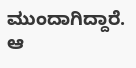ಮುಂದಾಗಿದ್ದಾರೆ. ಆ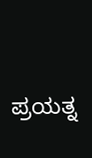ಪ್ರಯತ್ನ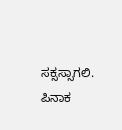ಸಕ್ಸಸ್ಸಾಗಲಿ. ಪಿನಾಕ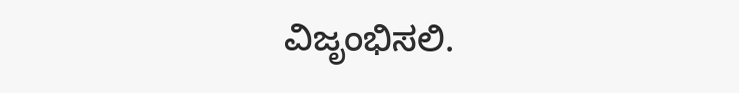ವಿಜೃಂಭಿಸಲಿ.